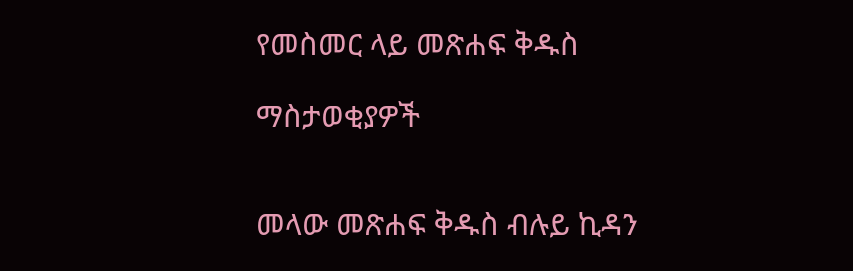የመስመር ላይ መጽሐፍ ቅዱስ

ማስታወቂያዎች


መላው መጽሐፍ ቅዱስ ብሉይ ኪዳን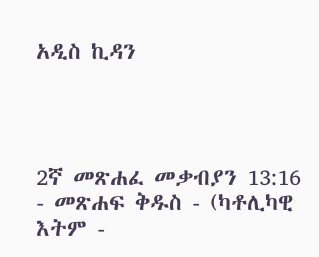አዲስ ኪዳን




2ኛ መጽሐፈ መቃብያን 13:16 - መጽሐፍ ቅዱስ - (ካቶሊካዊ እትም -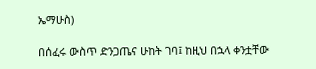ኤማሁስ)

በሰፈሩ ውስጥ ድንጋጤና ሁከት ገባ፤ ከዚህ በኋላ ቀንቷቸው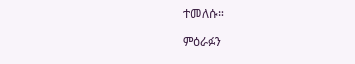ተመለሱ።

ምዕራፉን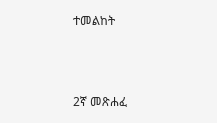ተመልከት



2ኛ መጽሐፈ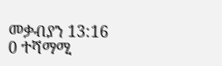መቃብያን 13:16
0 ተሻማሚ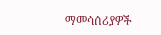ማመሳሰሪያዎች